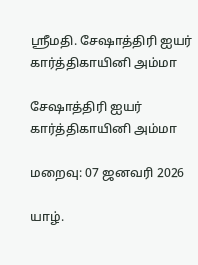ஸ்ரீமதி. சேஷாத்திரி ஐயர் கார்த்திகாயினி அம்மா

சேஷாத்திரி ஐயர் கார்த்திகாயினி அம்மா

மறைவு: 07 ஜனவரி 2026

யாழ்.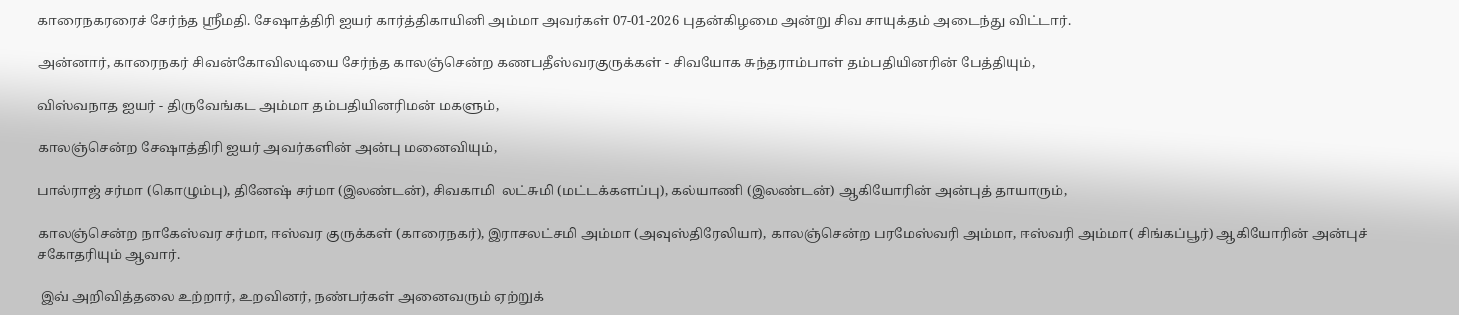காரைநகரரைச் சேர்ந்த ஸ்ரீமதி. சேஷாத்திரி ஐயர் கார்த்திகாயினி அம்மா அவர்கள் 07-01-2026 புதன்கிழமை அன்று சிவ சாயுக்தம் அடைந்து விட்டார்.

அன்னார், காரைநகர் சிவன்கோவிலடியை சேர்ந்த காலஞ்சென்ற கணபதீஸ்வரகுருக்கள் - சிவயோக சுந்தராம்பாள் தம்பதியினரின் பேத்தியும்,

விஸ்வநாத ஐயர் - திருவேங்கட அம்மா தம்பதியினரிமன் மகளும்,

காலஞ்சென்ற சேஷாத்திரி ஐயர் அவர்களின் அன்பு மனைவியும்,

பால்ராஜ் சர்மா (கொழும்பு), தினேஷ் சர்மா (இலண்டன்), சிவகாமி  லட்சுமி (மட்டக்களப்பு), கல்யாணி (இலண்டன்) ஆகியோரின் அன்புத் தாயாரும்,

காலஞ்சென்ற நாகேஸ்வர சர்மா, ஈஸ்வர குருக்கள் (காரைநகர்), இராசலட்சமி அம்மா (அவுஸ்திரேலியா), காலஞ்சென்ற பரமேஸ்வரி அம்மா, ஈஸ்வரி அம்மா( சிங்கப்பூர்) ஆகியோரின் அன்புச் சகோதரியும் ஆவார்.

 இவ் அறிவித்தலை உற்றார், உறவினர், நண்பர்கள் அனைவரும் ஏற்றுக்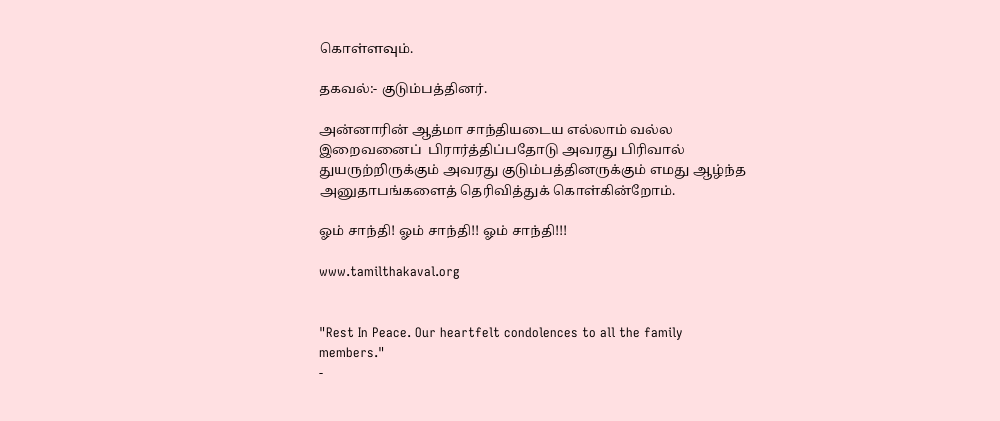கொள்ளவும்.

தகவல்:- குடும்பத்தினர்.

அன்னாரின் ஆத்மா சாந்தியடைய எல்லாம் வல்ல இறைவனைப்  பிரார்த்திப்பதோடு அவரது பிரிவால் துயருற்றிருக்கும் அவரது குடும்பத்தினருக்கும் எமது ஆழ்ந்த அனுதாபங்களைத் தெரிவித்துக் கொள்கின்றோம்.

ஓம் சாந்தி! ஓம் சாந்தி!! ஓம் சாந்தி!!!

www.tamilthakaval.org


"Rest In Peace. Our heartfelt condolences to all the family members."
-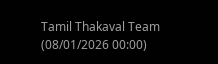Tamil Thakaval Team (08/01/2026 00:00)